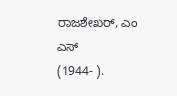ರಾಜಶೇಖರ್, ಎಂ ಎಸ್
(1944- ).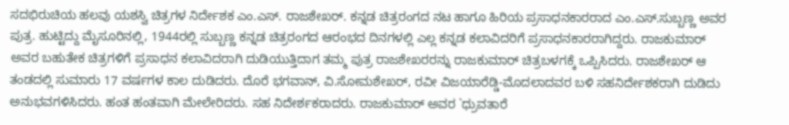ಸದಭಿರುಚಿಯ ಹಲವು ಯಶಸ್ವಿ ಚಿತ್ರಗಳ ನಿರ್ದೇಶಕ ಎಂ.ಎಸ್. ರಾಜಶೇಖರ್. ಕನ್ನಡ ಚಿತ್ರರಂಗದ ನಟ ಹಾಗೂ ಹಿರಿಯ ಪ್ರಸಾಧನಕಾರರಾದ ಎಂ.ಎಸ್.ಸುಬ್ಬಣ್ಣ ಅವರ ಪುತ್ರ. ಹುಟ್ಟಿದ್ದು ಮೈಸೂರಿನಲ್ಲಿ, 1944ರಲ್ಲಿ ಸುಬ್ಬಣ್ಣ ಕನ್ನಡ ಚಿತ್ರರಂಗದ ಆರಂಭದ ದಿನಗಳಲ್ಲಿ ಎಲ್ಲ ಕನ್ನಡ ಕಲಾವಿದರಿಗೆ ಪ್ರಸಾಧನಕಾರರಾಗಿದ್ದರು. ರಾಜಕುಮಾರ್ ಅವರ ಬಹುತೇಕ ಚಿತ್ರಗಳಿಗೆ ಪ್ರಸಾಧನ ಕಲಾವಿದರಾಗಿ ದುಡಿಯುತ್ತಿದಾಗ ತಮ್ಮ ಪುತ್ರ ರಾಜಶೇಖರರನ್ನು ರಾಜಕುಮಾರ್ ಚಿತ್ರಬಳಗಕ್ಕೆ ಒಪ್ಪಿಸಿದರು. ರಾಜಶೇಖರ್ ಆ ತಂಡದಲ್ಲಿ ಸುಮಾರು 17 ವರ್ಷಗಳ ಕಾಲ ದುಡಿದರು. ದೊರೆ ಭಗವಾನ್, ವಿ.ಸೋಮಶೇಖರ್, ರವೀ ವಿಜಯಾರೆಡ್ಡಿ-ಮೊದಲಾದವರ ಬಳಿ ಸಹನಿರ್ದೇಶಕರಾಗಿ ದುಡಿದು ಅನುಭವಗಳಿಸಿದರು. ಹಂತ ಹಂತವಾಗಿ ಮೇಲೇರಿದರು. ಸಹ ನಿದೇರ್ಶಕರಾದರು. ರಾಜಕುಮಾರ್ ಅವರ `ಧ್ರುವತಾರೆ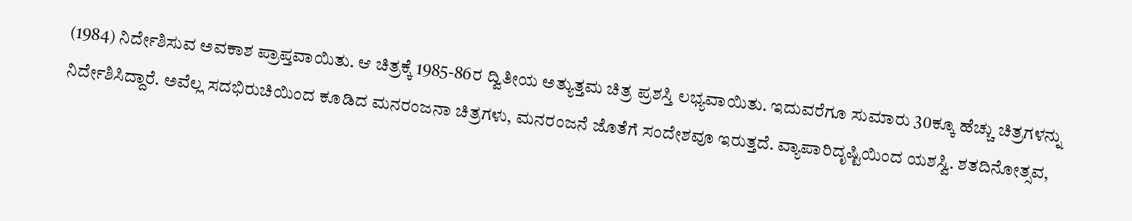(1984) ನಿರ್ದೇಶಿಸುವ ಅವಕಾಶ ಪ್ರಾಪ್ತವಾಯಿತು. ಆ ಚಿತ್ರಕ್ಕೆ 1985-86ರ ದ್ವಿತೀಯ ಅತ್ಯುತ್ತಮ ಚಿತ್ರ ಪ್ರಶಸ್ತಿ ಲಭ್ಯವಾಯಿತು. ಇದುವರೆಗೂ ಸುಮಾರು 30ಕ್ಕೂ ಹೆಚ್ಚು ಚಿತ್ರಗಳನ್ನು ನಿರ್ದೇಶಿಸಿದ್ದಾರೆ. ಅವೆಲ್ಲ ಸದಭಿರುಚಿಯಿಂದ ಕೂಡಿದ ಮನರಂಜನಾ ಚಿತ್ರಗಳು, ಮನರಂಜನೆ ಜೊತೆಗೆ ಸಂದೇಶವೂ ಇರುತ್ತದೆ. ವ್ಯಾಪಾರಿದೃಷ್ಟಿಯಿಂದ ಯಶಸ್ವಿ. ಶತದಿನೋತ್ಸವ,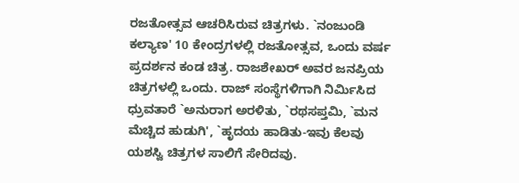ರಜತೋತ್ಸವ ಆಚರಿಸಿರುವ ಚಿತ್ರಗಳು. `ನಂಜುಂಡಿ ಕಲ್ಯಾಣ' 10 ಕೇಂದ್ರಗಳಲ್ಲಿ ರಜತೋತ್ಸವ, ಒಂದು ವರ್ಷ ಪ್ರದರ್ಶನ ಕಂಡ ಚಿತ್ರ. ರಾಜಶೇಖರ್ ಅವರ ಜನಪ್ರಿಯ ಚಿತ್ರಗಳಲ್ಲಿ ಒಂದು. ರಾಜ್ ಸಂಸ್ಥೆಗಳಿಗಾಗಿ ನಿರ್ಮಿಸಿದ ಧ್ರುವತಾರೆ `ಅನುರಾಗ ಅರಳಿತು, `ರಥಸಪ್ತಮಿ, `ಮನ ಮೆಚ್ಚಿದ ಹುಡುಗಿ', `ಹೃದಯ ಹಾಡಿತು-ಇವು ಕೆಲವು ಯಶಸ್ವಿ ಚಿತ್ರಗಳ ಸಾಲಿಗೆ ಸೇರಿದವು.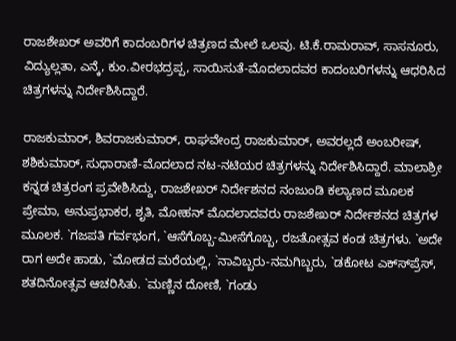ರಾಜಶೇಖರ್ ಅವರಿಗೆ ಕಾದಂಬರಿಗಳ ಚಿತ್ರಣದ ಮೇಲೆ ಒಲವು. ಟಿ.ಕೆ.ರಾಮರಾವ್, ಸಾಸನೂರು, ವಿದ್ಯುಲ್ಲತಾ, ಎನ್ಕೆ, ಕುಂ.ವೀರಭದ್ರಪ್ಪ, ಸಾಯಿಸುತೆ-ಮೊದಲಾದವರ ಕಾದಂಬರಿಗಳನ್ನು ಆಧರಿಸಿದ ಚಿತ್ರಗಳನ್ನು ನಿರ್ದೇಶಿಸಿದ್ದಾರೆ.

ರಾಜಕುಮಾರ್, ಶಿವರಾಜಕುಮಾರ್, ರಾಘವೇಂದ್ರ ರಾಜಕುಮಾರ್, ಅವರಲ್ಲದೆ ಅಂಬರೀಷ್, ಶಶಿಕುಮಾರ್, ಸುಧಾರಾಣಿ-ಮೊದಲಾದ ನಟ-ನಟಿಯರ ಚಿತ್ರಗಳನ್ನು ನಿರ್ದೇಶಿಸಿದ್ದಾರೆ. ಮಾಲಾಶ್ರೀ ಕನ್ನಡ ಚಿತ್ರರಂಗ ಪ್ರವೇಶಿಸಿದ್ದು, ರಾಜಶೇಖರ್ ನಿರ್ದೇಶನದ ನಂಜುಂಡಿ ಕಲ್ಯಾಣದ ಮೂಲಕ ಪ್ರೇಮಾ, ಅನುಪ್ರಭಾಕರ, ಶೃತಿ, ಮೋಹನ್ ಮೊದಲಾದವರು ರಾಜಶೇಖರ್ ನಿರ್ದೇಶನದ ಚಿತ್ರಗಳ ಮೂಲಕ. `ಗಜಪತಿ ಗರ್ವಭಂಗ, `ಆಸೆಗೊಬ್ಬ-ಮೀಸೆಗೊಬ್ಬ, ರಜತೋತ್ಸವ ಕಂಡ ಚಿತ್ರಗಳು. `ಅದೇ ರಾಗ ಅದೇ ಹಾಡು, `ಮೋಡದ ಮರೆಯಲ್ಲಿ, `ನಾವಿಬ್ಬರು-ನಮಗಿಬ್ಬರು, `ಡಕೋಟ ಎಕ್ಸ್‍ಪ್ರೆಸ್, ಶತದಿನೋತ್ಸವ ಆಚರಿಸಿತು. `ಮಣ್ಣಿನ ದೋಣಿ, `ಗಂಡು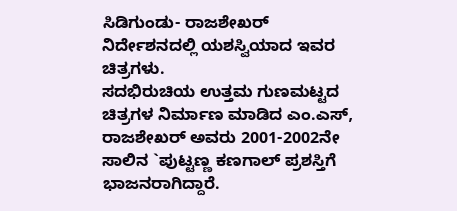ಸಿಡಿಗುಂಡು- ರಾಜಶೇಖರ್ ನಿರ್ದೇಶನದಲ್ಲಿ ಯಶಸ್ವಿಯಾದ ಇವರ ಚಿತ್ರಗಳು.
ಸದಭಿರುಚಿಯ ಉತ್ತಮ ಗುಣಮಟ್ಟದ ಚಿತ್ರಗಳ ನಿರ್ಮಾಣ ಮಾಡಿದ ಎಂ.ಎಸ್, ರಾಜಶೇಖರ್ ಅವರು 2001-2002ನೇ ಸಾಲಿನ `ಪುಟ್ಟಣ್ಣ ಕಣಗಾಲ್ ಪ್ರಶಸ್ತಿಗೆ ಭಾಜನರಾಗಿದ್ದಾರೆ.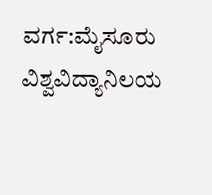ವರ್ಗ:ಮೈಸೂರು ವಿಶ್ವವಿದ್ಯಾನಿಲಯ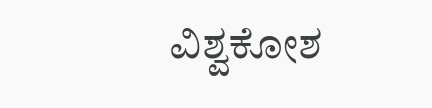ವಿಶ್ವಕೋಶ